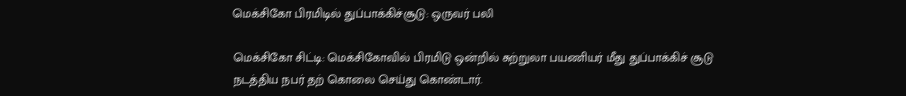மெக்சிகோ பிரமிடில் துப்பாக்கிச்சூடு: ஒருவர் பலி

மெக்சிகோ சிட்டி: மெக்சிகோவில் பிரமிடு ஒன்றில் சுற்றுலா பயணியர் மீது துப்பாக்கிச் சூடு நடத்திய நபர் தற் கொலை செய்து கொண்டார்.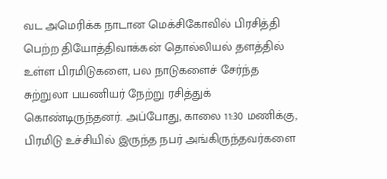வட அமெரிக்க நாடான மெக்சிகோவில் பிரசித்தி பெற்ற தியோத்திவாக்கன் தொல்லியல் தளத்தில் உள்ள பிரமிடுகளை, பல நாடுகளைச் சேர்ந்த சுற்றுலா பயணியர் நேற்று ரசித்துக் கொண்டிருந்தனர். அப்போது, காலை 11:30 மணிக்கு, பிரமிடு உச்சியில் இருந்த நபர் அங்கிருந்தவர்களை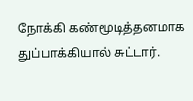நோக்கி கண்மூடித்தனமாக துப்பாக்கியால் சுட்டார்.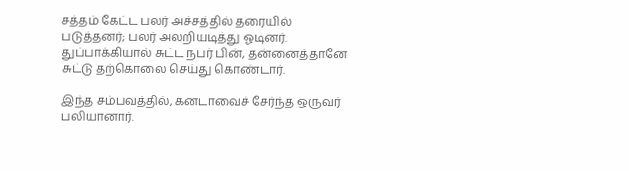சத்தம் கேட்ட பலர் அச்சத்தில் தரையில் படுத்தனர்; பலர் அலறியடித்து ஓடினர். துப்பாக்கியால் சுட்ட நபர் பின், தன்னைத்தானே சுட்டு தற்கொலை செய்து கொண்டார்.

இந்த சம்பவத்தில், கனடாவைச் சேர்ந்த ஒருவர் பலியானார்.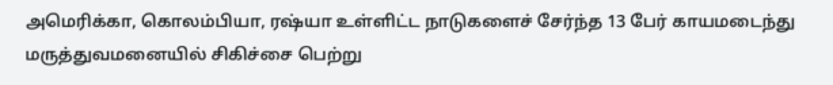அமெரிக்கா, கொலம்பியா, ரஷ்யா உள்ளிட்ட நாடுகளைச் சேர்ந்த 13 பேர் காயமடைந்து மருத்துவமனையில் சிகிச்சை பெற்று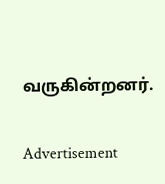வருகின்றனர்.

Advertisement